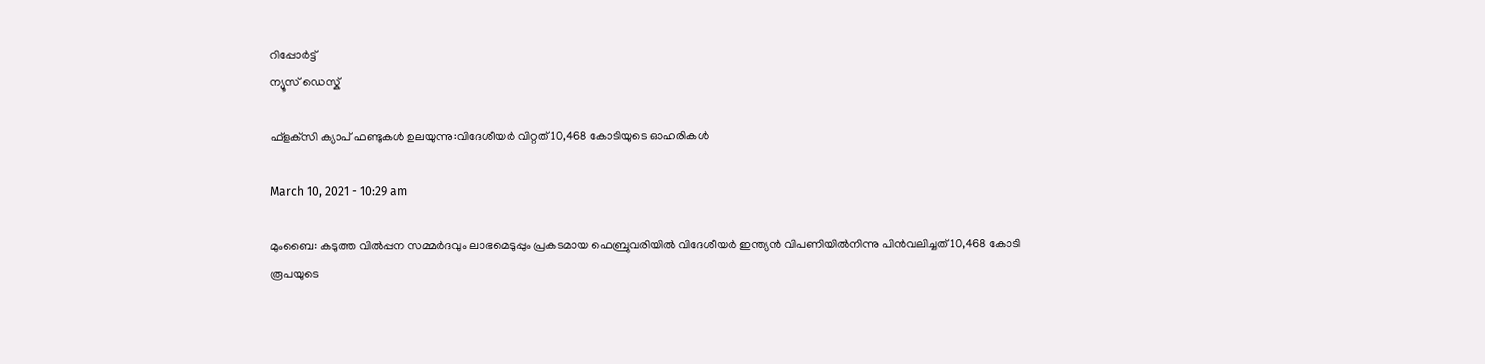റിപ്പോര്‍ട്ട്
ന്യൂസ് ഡെസ്ക്

ഫ്‌ളക്‌സി ക്യാപ് ഫണ്ടുകള്‍ ഉലയുന്നു:വിദേശീയര്‍ വിറ്റത് 10,468 കോടിയുടെ ഓഹരികള്‍

March 10, 2021 - 10:29 am

മുംബൈ: കടുത്ത വില്‍പ്പന സമ്മര്‍ദവും ലാഭമെടുപ്പും പ്രകടമായ ഫെബ്രുവരിയില്‍ വിദേശീയര്‍ ഇന്ത്യന്‍ വിപണിയില്‍നിന്നു പിന്‍വലിച്ചത് 10,468 കോടി രൂപയുടെ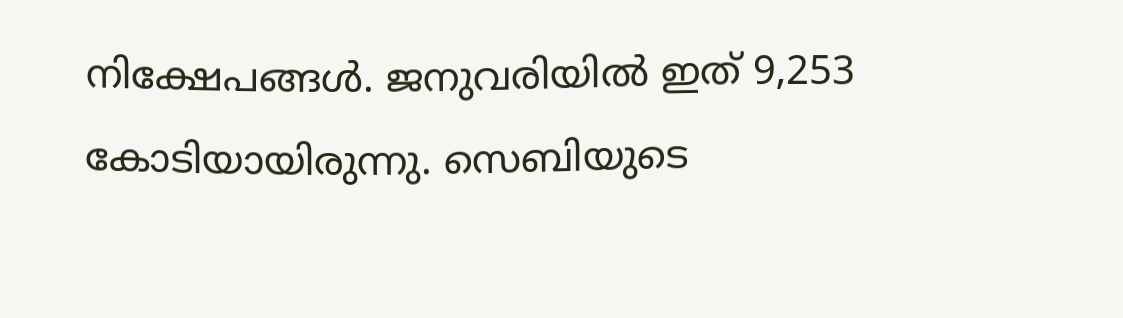നിക്ഷേപങ്ങള്‍. ജനുവരിയില്‍ ഇത് 9,253 കോടിയായിരുന്നു. സെബിയുടെ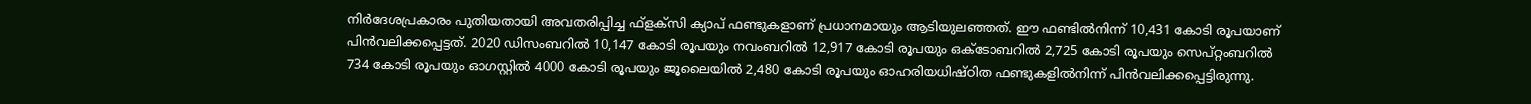നിര്‍ദേശപ്രകാരം പുതിയതായി അവതരിപ്പിച്ച ഫ്‌ളക്‌സി ക്യാപ് ഫണ്ടുകളാണ് പ്രധാനമായും ആടിയുലഞ്ഞത്. ഈ ഫണ്ടില്‍നിന്ന് 10,431 കോടി രൂപയാണ് പിന്‍വലിക്കപ്പെട്ടത്. 2020 ഡിസംബറില്‍ 10,147 കോടി രൂപയും നവംബറില്‍ 12,917 കോടി രൂപയും ഒക്ടോബറില്‍ 2,725 കോടി രൂപയും സെപ്റ്റംബറില്‍ 734 കോടി രൂപയും ഓഗസ്റ്റില്‍ 4000 കോടി രൂപയും ജൂലൈയില്‍ 2,480 കോടി രൂപയും ഓഹരിയധിഷ്ഠിത ഫണ്ടുകളില്‍നിന്ന് പിന്‍വലിക്കപ്പെട്ടിരുന്നു.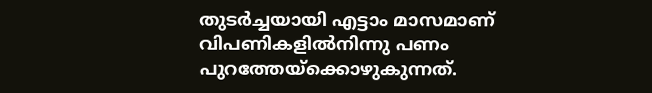തുടര്‍ച്ചയായി എട്ടാം മാസമാണ് വിപണികളില്‍നിന്നു പണം പുറത്തേയ്‌ക്കൊഴുകുന്നത്.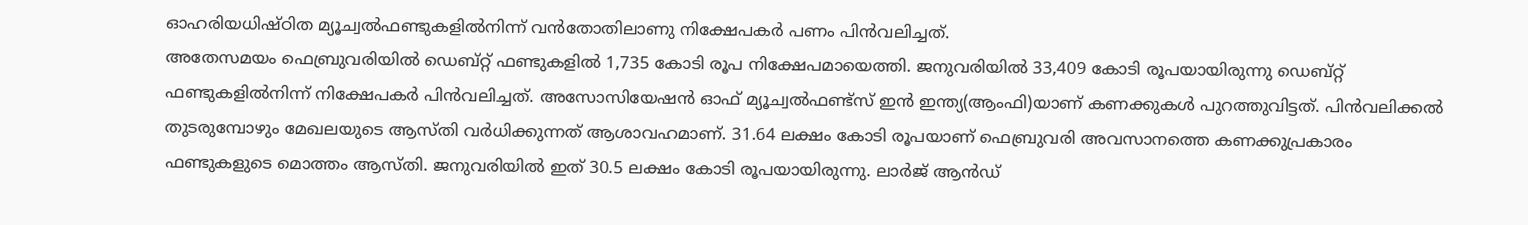ഓഹരിയധിഷ്ഠിത മ്യൂച്വല്‍ഫണ്ടുകളില്‍നിന്ന് വന്‍തോതിലാണു നിക്ഷേപകര്‍ പണം പിന്‍വലിച്ചത്.
അതേസമയം ഫെബ്രുവരിയില്‍ ഡെബ്റ്റ് ഫണ്ടുകളില്‍ 1,735 കോടി രൂപ നിക്ഷേപമായെത്തി. ജനുവരിയില്‍ 33,409 കോടി രൂപയായിരുന്നു ഡെബ്റ്റ് ഫണ്ടുകളില്‍നിന്ന് നിക്ഷേപകര്‍ പിന്‍വലിച്ചത്. അസോസിയേഷന്‍ ഓഫ് മ്യൂച്വല്‍ഫണ്ട്‌സ് ഇന്‍ ഇന്ത്യ(ആംഫി)യാണ് കണക്കുകള്‍ പുറത്തുവിട്ടത്. പിന്‍വലിക്കല്‍ തുടരുമ്പോഴും മേഖലയുടെ ആസ്തി വര്‍ധിക്കുന്നത് ആശാവഹമാണ്. 31.64 ലക്ഷം കോടി രൂപയാണ് ഫെബ്രുവരി അവസാനത്തെ കണക്കുപ്രകാരം ഫണ്ടുകളുടെ മൊത്തം ആസ്തി. ജനുവരിയില്‍ ഇത് 30.5 ലക്ഷം കോടി രൂപയായിരുന്നു. ലാര്‍ജ് ആന്‍ഡ്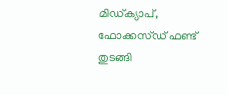മിഡ്ക്യാപ്, ഫോക്കസ്ഡ് ഫണ്ട് തുടങ്ങി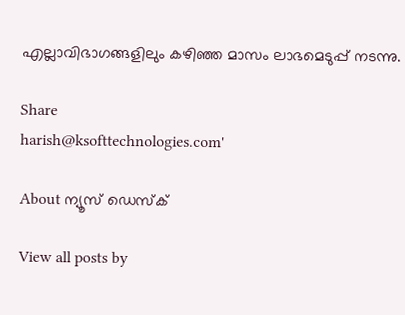എല്ലാവിഭാഗങ്ങളിലും കഴിഞ്ഞ മാസം ലാഭമെടുപ്പ് നടന്നു.

Share
harish@ksofttechnologies.com'

About ന്യൂസ് ഡെസ്ക്

View all posts by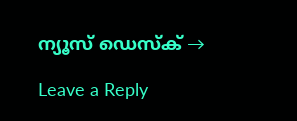ന്യൂസ് ഡെസ്ക് →

Leave a Reply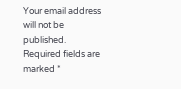Your email address will not be published. Required fields are marked *